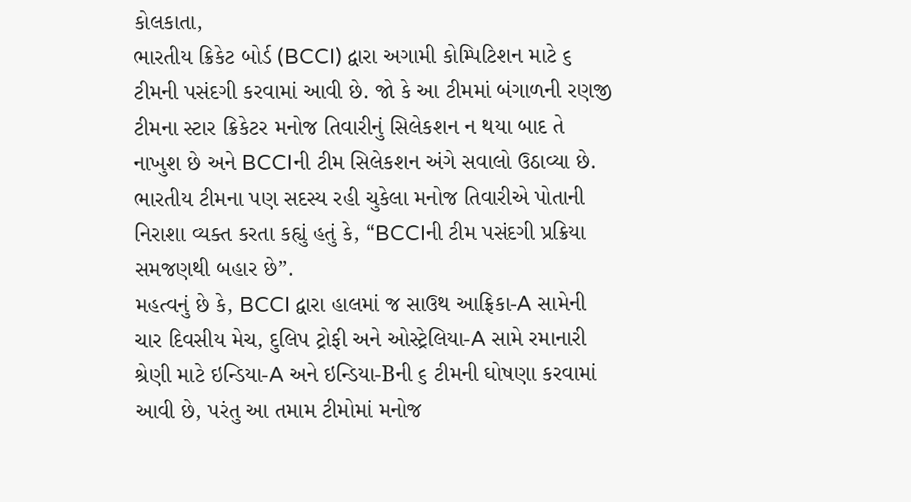કોલકાતા,
ભારતીય ક્રિકેટ બોર્ડ (BCCI) દ્વારા અગામી કોમ્પિટિશન માટે ૬ ટીમની પસંદગી કરવામાં આવી છે. જો કે આ ટીમમાં બંગાળની રણજી ટીમના સ્ટાર ક્રિકેટર મનોજ તિવારીનું સિલેકશન ન થયા બાદ તે નાખુશ છે અને BCCIની ટીમ સિલેકશન અંગે સવાલો ઉઠાવ્યા છે.
ભારતીય ટીમના પણ સદસ્ય રહી ચુકેલા મનોજ તિવારીએ પોતાની નિરાશા વ્યક્ત કરતા કહ્યું હતું કે, “BCCIની ટીમ પસંદગી પ્રક્રિયા સમજણથી બહાર છે”.
મહત્વનું છે કે, BCCI દ્વારા હાલમાં જ સાઉથ આફ્રિકા-A સામેની ચાર દિવસીય મેચ, દુલિપ ટ્રોફી અને ઓસ્ટ્રેલિયા-A સામે રમાનારી શ્રેણી માટે ઇન્ડિયા-A અને ઇન્ડિયા-Bની ૬ ટીમની ઘોષણા કરવામાં આવી છે, પરંતુ આ તમામ ટીમોમાં મનોજ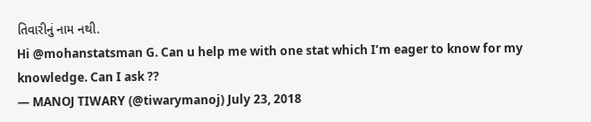તિવારીનું નામ નથી.
Hi @mohanstatsman G. Can u help me with one stat which I’m eager to know for my knowledge. Can I ask ??
— MANOJ TIWARY (@tiwarymanoj) July 23, 2018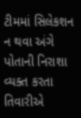ટીમમાં સિલેકશન ન થવા અંગે પોતાની નિરાશા વ્યક્ત કરતા તિવારીએ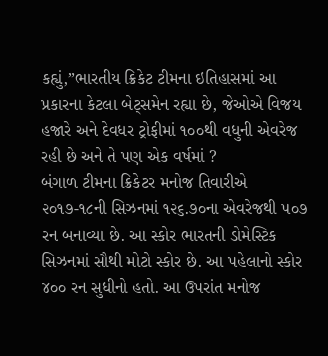કહ્યું,”ભારતીય ક્રિકેટ ટીમના ઇતિહાસમાં આ પ્રકારના કેટલા બેટ્સમેન રહ્યા છે, જેઓએ વિજય હજારે અને દેવધર ટ્રોફીમાં ૧૦૦થી વધુની એવરેજ રહી છે અને તે પણ એક વર્ષમાં ?
બંગાળ ટીમના ક્રિકેટર મનોજ તિવારીએ ૨૦૧૭-૧૮ની સિઝનમાં ૧૨૬.૭૦ના એવરેજથી ૫૦૭ રન બનાવ્યા છે. આ સ્કોર ભારતની ડોમેસ્ટિક સિઝનમાં સૌથી મોટો સ્કોર છે. આ પહેલાનો સ્કોર ૪૦૦ રન સુધીનો હતો. આ ઉપરાંત મનોજ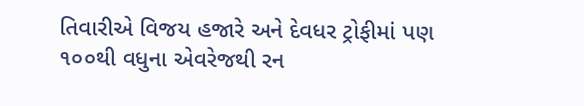તિવારીએ વિજય હજારે અને દેવધર ટ્રોફીમાં પણ ૧૦૦થી વધુના એવરેજથી રન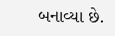બનાવ્યા છે.